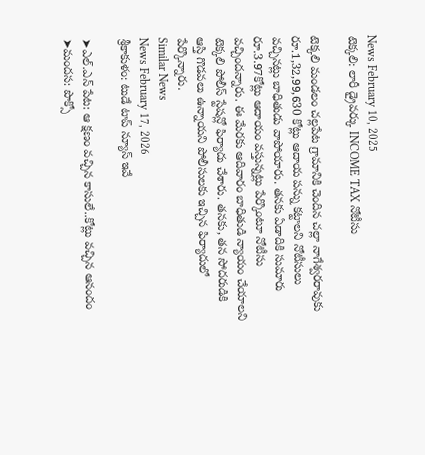News February 10, 2025
టెక్కలి: లారీ డ్రైవర్కు INCOME TAX నోటీసు

టెక్కలి మండలం చల్లపేట గ్రామానికి చెందిన చల్లా నాగేశ్వరరావుకు రూ.1,32,99,630 కోట్లు ఆదాయ పన్ను కట్టాలని నోటీసులు వచ్చినట్లు బాధితుడు వాపోయారు. తనకు ఏడాదికి సుమారు రూ.3.97కోట్లు ఆదాయం వస్తున్నట్లు పేర్కొంటూ నోటీసు వచ్చిందన్నారు. ఈ మేరకు ఆదివారం బాధితుడి న్యాయం చేయాలని టెక్కలి పోలీస్ స్టేషన్లో ఫిర్యాదు చేశారు. తనకు, తన సోదరుడికి ఆస్తి గొడవలు ఉన్నాయని పోలీసులకు ఇచ్చిన ఫిర్యాదులో పేర్కొన్నారు.
Similar News
News February 17, 2026
శ్రీకాకుళం: టుడే టాప్ న్యూస్ ఇవే

➤ఎల్.ఎన్ పేట: ఆ క్షణం వచ్చిన కాసులే..కోట్లు వచ్చిన ఆనందం
➤మందస: పొక్సో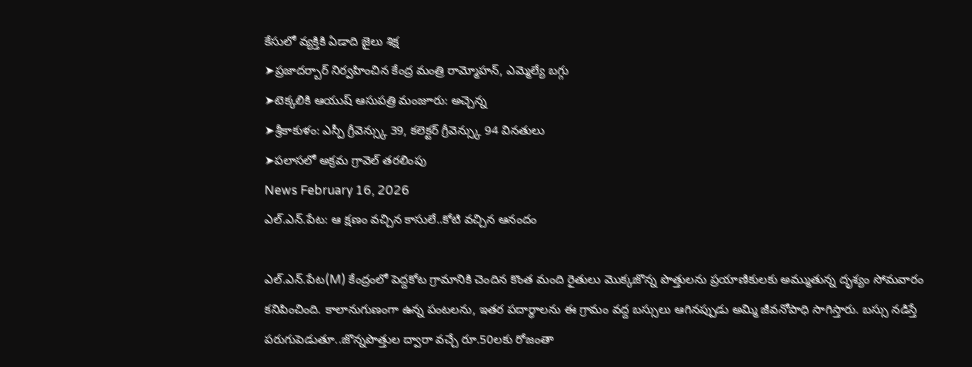కేసులో వ్యక్తికి ఏడాది జైలు శిక్ష
➤ప్రజాదర్బార్ నిర్వహించిన కేంద్ర మంత్రి రామ్మోహన్, ఎమ్మెల్యే బగ్గు
➤టెక్కలికి ఆయుష్ ఆసుపత్రి మంజూరు: అచ్చెన్న
➤శ్రీకాకుళం: ఎస్పీ గ్రీవెన్స్కు 39, కలెక్టర్ గ్రీవెన్స్కు 94 వినతులు
➤పలాసలో అక్రమ గ్రావెల్ తరలింపు
News February 16, 2026
ఎల్.ఎన్.పేట: ఆ క్షణం వచ్చిన కాసులే..కోటి వచ్చిన ఆనందం

ఎల్.ఎన్.పేట(M) కేంద్రంలో పెద్దకోట గ్రామానికి చెందిన కొంత మంది రైతులు మొక్కజొన్న పొత్తులను ప్రయాణికులకు అమ్ముతున్న దృశ్యం సోమవారం కనిపించింది. కాలానుగుణంగా ఉన్న పంటలను, ఇతర పదార్థాలను ఈ గ్రామం వద్ద బస్సులు ఆగినప్పుడు అమ్మి జీవనోపాధి సాగిస్తారు. బస్సు నడిస్తే పరుగుపెడుతూ..జొన్నపొత్తుల ద్వారా వచ్చే రూ.50లకు రోజంతా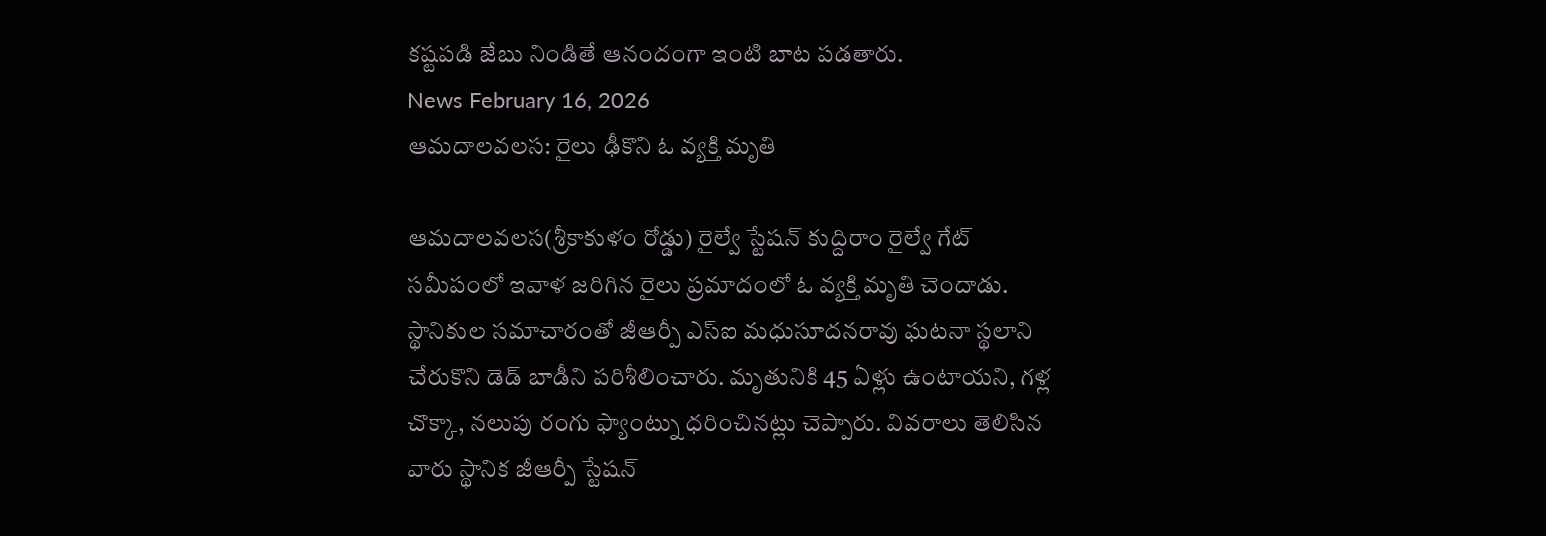కష్టపడి జేబు నిండితే ఆనందంగా ఇంటి బాట పడతారు.
News February 16, 2026
ఆమదాలవలస: రైలు ఢీకొని ఓ వ్యక్తి మృతి

ఆమదాలవలస(శ్రీకాకుళం రోడ్డు) రైల్వే స్టేషన్ కుద్దిరాం రైల్వే గేట్ సమీపంలో ఇవాళ జరిగిన రైలు ప్రమాదంలో ఓ వ్యక్తి మృతి చెందాడు. స్థానికుల సమాచారంతో జీఆర్పీ ఎస్ఐ మధుసూదనరావు ఘటనా స్థలాని చేరుకొని డెడ్ బాడీని పరిశీలించారు. మృతునికి 45 ఏళ్లు ఉంటాయని, గళ్ల చొక్కా, నలుపు రంగు ఫ్యాంట్ను ధరించినట్లు చెప్పారు. వివరాలు తెలిసిన వారు స్థానిక జీఆర్పీ స్టేషన్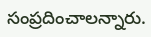సంప్రదించాలన్నారు.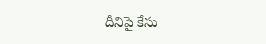దీనిపై కేసు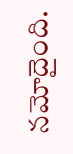నమోదైంది.